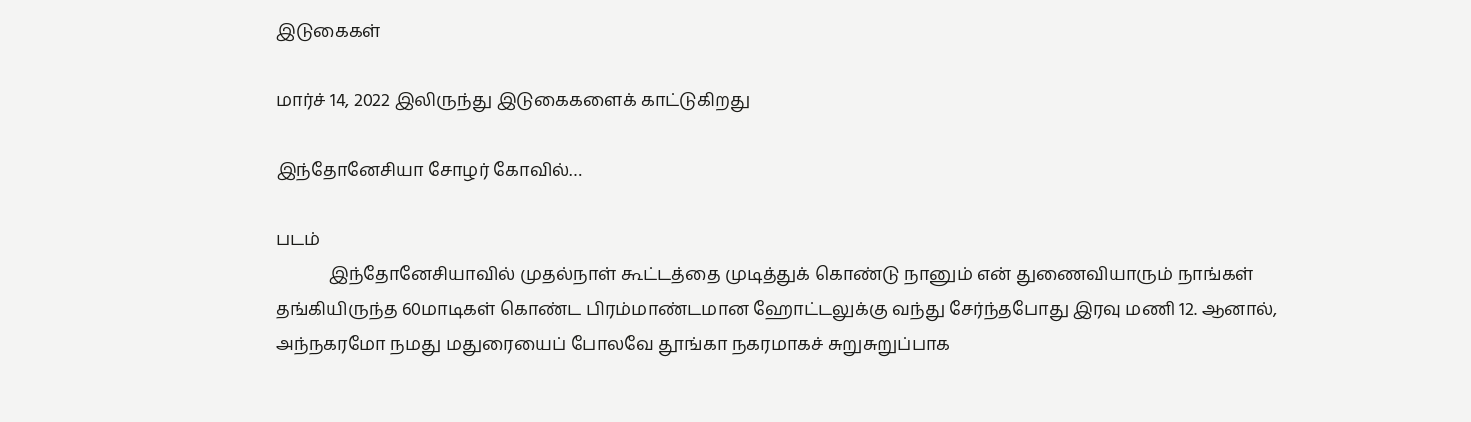இடுகைகள்

மார்ச் 14, 2022 இலிருந்து இடுகைகளைக் காட்டுகிறது

இந்தோனேசியா சோழர் கோவில்…

படம்
            இந்தோனேசியாவில் முதல்நாள் கூட்டத்தை முடித்துக் கொண்டு நானும் என் துணைவியாரும் நாங்கள் தங்கியிருந்த 60மாடிகள் கொண்ட பிரம்மாண்டமான ஹோட்டலுக்கு வந்து சேர்ந்தபோது இரவு மணி 12. ஆனால், அந்நகரமோ நமது மதுரையைப் போலவே தூங்கா நகரமாகச் சுறுசுறுப்பாக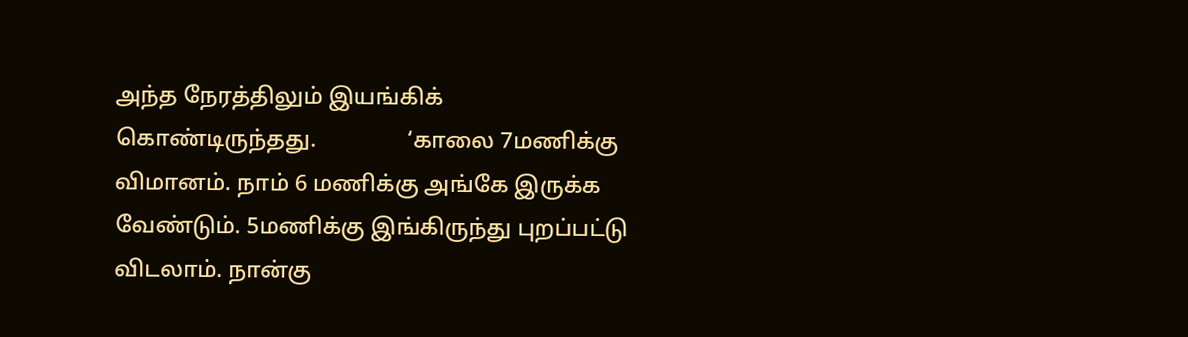அந்த நேரத்திலும் இயங்கிக் கொண்டிருந்தது.                ‘காலை 7மணிக்கு விமானம். நாம் 6 மணிக்கு அங்கே இருக்க வேண்டும். 5மணிக்கு இங்கிருந்து புறப்பட்டு விடலாம். நான்கு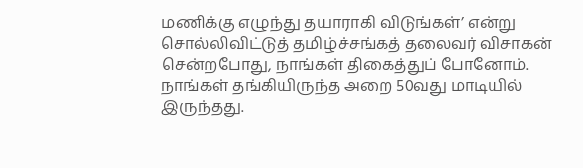மணிக்கு எழுந்து தயாராகி விடுங்கள்’ என்று சொல்லிவிட்டுத் தமிழ்ச்சங்கத் தலைவர் விசாகன் சென்றபோது, நாங்கள் திகைத்துப் போனோம். நாங்கள் தங்கியிருந்த அறை 50வது மாடியில் இருந்தது.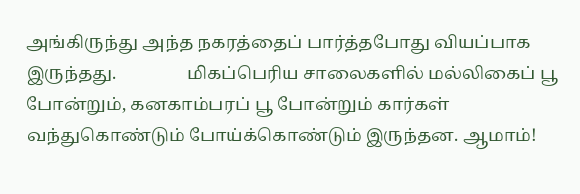அங்கிருந்து அந்த நகரத்தைப் பார்த்தபோது வியப்பாக இருந்தது.                மிகப்பெரிய சாலைகளில் மல்லிகைப் பூ போன்றும், கனகாம்பரப் பூ போன்றும் கார்கள் வந்துகொண்டும் போய்க்கொண்டும் இருந்தன. ஆமாம்!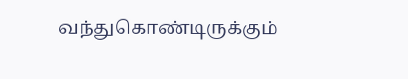வந்துகொண்டிருக்கும்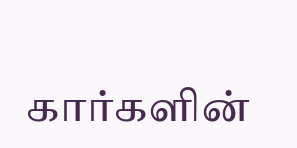கார்களின்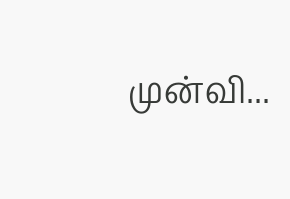முன்வி...